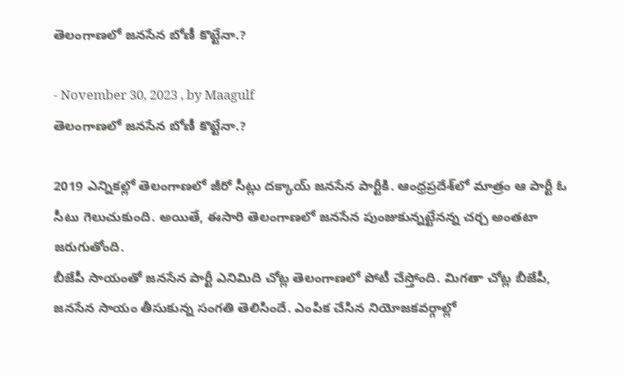తెలంగాణలో జనసేన బోణీ కొట్టేనా.?

- November 30, 2023 , by Maagulf
తెలంగాణలో జనసేన బోణీ కొట్టేనా.?

2019 ఎన్నికల్లో తెలంగాణలో జీరో సీట్లు దక్కాయ్ జనసేన పార్టీకి. ఆంధ్రప్రదేశ్‌లో మాత్రం ఆ పార్టీ ఓ సీటు గెలుచుకుంది. అయితే, ఈసారి తెలంగాణలో జనసేన పుంజుకున్నట్టేనన్న చర్చ అంతటా జరుగుతోంది.
బీజేపీ సాయంతో జనసేన పార్టీ ఎనిమిది చోట్ల తెలంగాణలో పోటీ చేస్తోంది. మిగతా చోట్ల బీజేపీ, జనసేన సాయం తీసుకున్న సంగతి తెలిసిందే. ఎంపిక చేసిన నియోజకవర్గాల్లో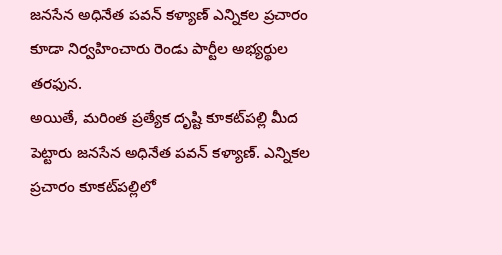జనసేన అధినేత పవన్ కళ్యాణ్ ఎన్నికల ప్రచారం కూడా నిర్వహించారు రెండు పార్టీల అభ్యర్థుల తరఫున.
అయితే, మరింత ప్రత్యేక దృష్టి కూకట్‌పల్లి మీద పెట్టారు జనసేన అధినేత పవన్ కళ్యాణ్. ఎన్నికల ప్రచారం కూకట్‌పల్లిలో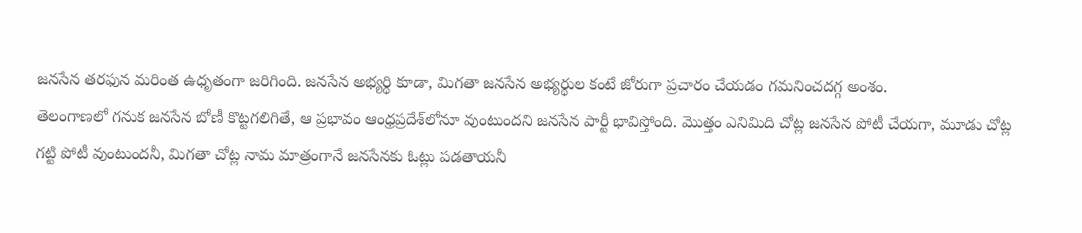జనసేన తరఫున మరింత ఉధృతంగా జరిగింది. జనసేన అభ్యర్థి కూడా, మిగతా జనసేన అభ్యర్థుల కంటే జోరుగా ప్రచారం చేయడం గమనించదగ్గ అంశం.
తెలంగాణలో గనుక జనసేన బోణీ కొట్టగలిగితే, ఆ ప్రభావం ఆంధ్రప్రదేశ్‌లోనూ వుంటుందని జనసేన పార్టీ భావిస్తోంది. మొత్తం ఎనిమిది చోట్ల జనసేన పోటీ చేయగా, మూడు చోట్ల గట్టి పోటీ వుంటుందనీ, మిగతా చోట్ల నామ మాత్రంగానే జనసేనకు ఓట్లు పడతాయనీ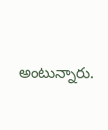అంటున్నారు.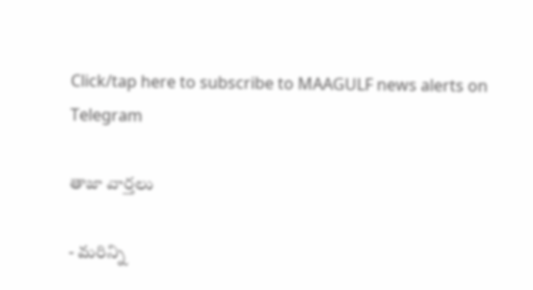Click/tap here to subscribe to MAAGULF news alerts on Telegram

తాజా వార్తలు

- మరిన్ని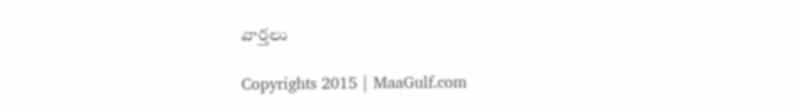వార్తలు

Copyrights 2015 | MaaGulf.com